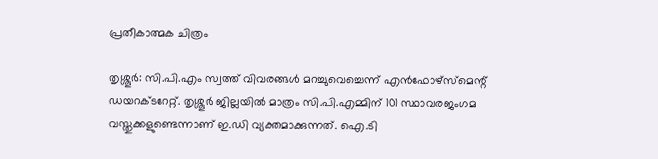പ്രതീകാത്മക ചിത്രം

തൃശ്ശൂര്‍: സി.പി.എം സ്വത്ത് വിവരങ്ങള്‍ മറച്ചുവെച്ചെന്ന് എന്‍ഫോഴ്‌സ്‌മെന്റ് ഡയറക്ടറേറ്റ്. തൃശ്ശൂര്‍ ജില്ലയില്‍ മാത്രം സി.പി.എമ്മിന് 101 സ്ഥാവരജംഗമ വസ്തുക്കളുണ്ടെന്നാണ് ഇ.ഡി വ്യക്തമാക്കുന്നത്. ഐ.ടി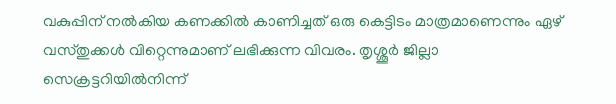വകുപ്പിന് നല്‍കിയ കണക്കില്‍ കാണിച്ചത് ഒരു കെട്ടിടം മാത്രമാണെന്നും ഏഴ് വസ്തുക്കള്‍ വിറ്റെന്നുമാണ് ലഭിക്കുന്ന വിവരം. തൃശ്ശൂര്‍ ജില്ലാ സെക്രട്ടറിയില്‍നിന്ന്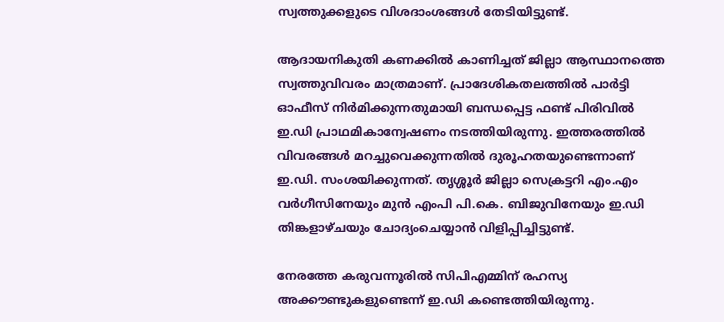സ്വത്തുക്കളുടെ വിശദാംശങ്ങള്‍ തേടിയിട്ടുണ്ട്.

ആദായനികുതി കണക്കിൽ കാണിച്ചത് ജില്ലാ ആസ്ഥാനത്തെ സ്വത്തുവിവരം മാത്രമാണ്. പ്രാദേശികതലത്തില്‍ പാര്‍ട്ടി ഓഫീസ് നിര്‍മിക്കുന്നതുമായി ബന്ധപ്പെട്ട ഫണ്ട് പിരിവില്‍ ഇ.ഡി പ്രാഥമികാന്വേഷണം നടത്തിയിരുന്നു. ഇത്തരത്തില്‍ വിവരങ്ങള്‍ മറച്ചുവെക്കുന്നതില്‍ ദുരൂഹതയുണ്ടെന്നാണ് ഇ.ഡി. സംശയിക്കുന്നത്. തൃശ്ശൂര്‍ ജില്ലാ സെക്രട്ടറി എം.എം വര്‍ഗീസിനേയും മുൻ എംപി പി.കെ. ബിജുവിനേയും ഇ.ഡി തിങ്കളാഴ്ചയും ചോദ്യംചെയ്യാന്‍ വിളിപ്പിച്ചിട്ടുണ്ട്.

നേരത്തേ കരുവന്നൂരില്‍ സിപിഎമ്മിന് രഹസ്യ അക്കൗണ്ടുകളുണ്ടെന്ന് ഇ.ഡി കണ്ടെത്തിയിരുന്നു.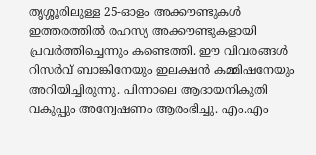തൃശ്ശൂരിലുള്ള 25-ഓളം അക്കൗണ്ടുകള്‍ ഇത്തരത്തില്‍ രഹസ്യ അക്കൗണ്ടുകളായി പ്രവര്‍ത്തിച്ചെന്നും കണ്ടെത്തി. ഈ വിവരങ്ങള്‍ റിസര്‍വ് ബാങ്കിനേയും ഇലക്ഷന്‍ കമ്മിഷനേയും അറിയിച്ചിരുന്നു. പിന്നാലെ ആദായനികുതി വകുപ്പും അന്വേഷണം ആരംഭിച്ചു. എം.എം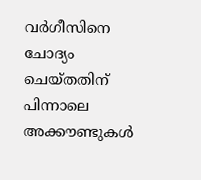വര്‍ഗീസിനെ ചോദ്യം ചെയ്തതിന് പിന്നാലെ അക്കൗണ്ടുകള്‍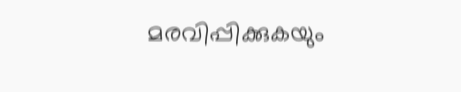മരവിപ്പിക്കുകയും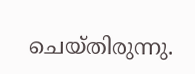ചെയ്തിരുന്നു.